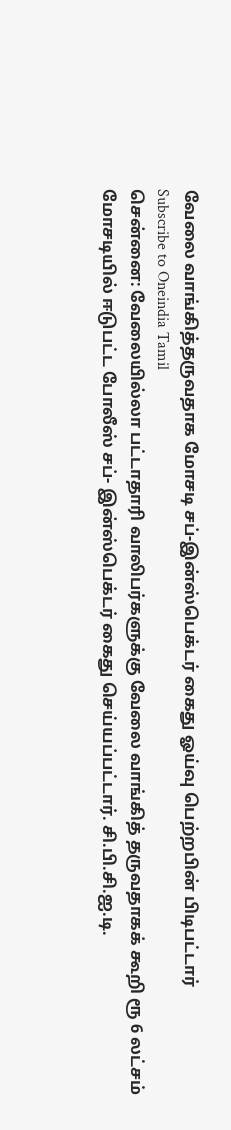வேலை வாங்கித்தருவதாக மோசடி சப்-இன்ஸ்பெக்டர் கைது ஓய்வு பெற்றபின் பிடிபட்டார்
Subscribe to Oneindia Tamil
சென்னை: வேலையில்லா பட்டாதாரி வாலிபர்களுக்கு வேலை வாங்கித் தருவதாகக் கூறி ரூ 6 லட்சம் மோசடியில் ஈடுபட்ட போலீஸ் சப்- இன்ஸ்பெக்டர் கைது செய்யப்பட்டார். சி.பி.சி.ஐ.டி.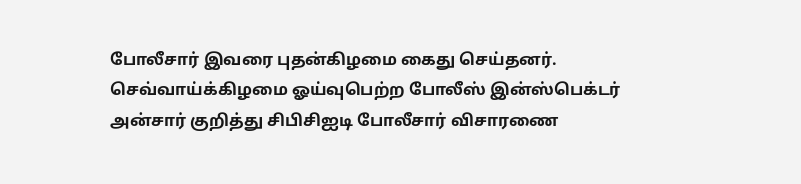போலீசார் இவரை புதன்கிழமை கைது செய்தனர்.
செவ்வாய்க்கிழமை ஓய்வுபெற்ற போலீஸ் இன்ஸ்பெக்டர் அன்சார் குறித்து சிபிசிஐடி போலீசார் விசாரணை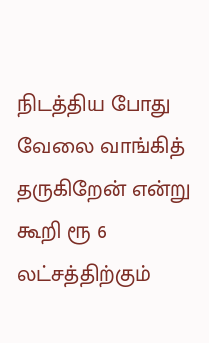நிடத்திய போது வேலை வாங்கித் தருகிறேன் என்று கூறி ரூ 6 லட்சத்திற்கும்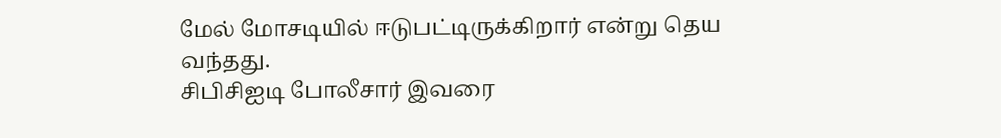மேல் மோசடியில் ஈடுபட்டிருக்கிறார் என்று தெய வந்தது.
சிபிசிஐடி போலீசார் இவரை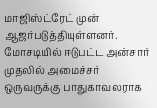மாஜிஸ்ட்ரேட் முன் ஆஜர்படுத்தியுள்ளனர்.
மோசடியில் ஈடுபட்ட அன்சார் முதலில் அமைச்சர் ஒருவருக்கு பாதுகாவலராக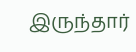இருந்தார்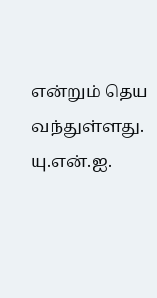என்றும் தெய வந்துள்ளது.
யு.என்.ஐ.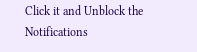Click it and Unblock the Notifications